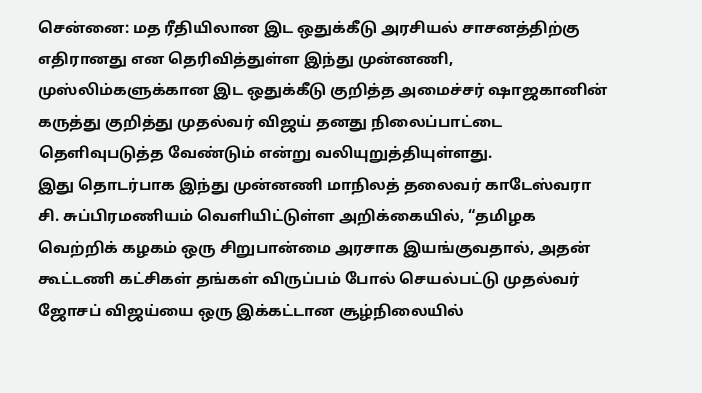சென்னை: மத ரீதியிலான இட ஒதுக்கீடு அரசியல் சாசனத்திற்கு எதிரானது என தெரிவித்துள்ள இந்து முன்னணி, முஸ்லிம்களுக்கான இட ஒதுக்கீடு குறித்த அமைச்சர் ஷாஜகானின் கருத்து குறித்து முதல்வர் விஜய் தனது நிலைப்பாட்டை தெளிவுபடுத்த வேண்டும் என்று வலியுறுத்தியுள்ளது.
இது தொடர்பாக இந்து முன்னணி மாநிலத் தலைவர் காடேஸ்வரா சி. சுப்பிரமணியம் வெளியிட்டுள்ள அறிக்கையில், “தமிழக வெற்றிக் கழகம் ஒரு சிறுபான்மை அரசாக இயங்குவதால், அதன் கூட்டணி கட்சிகள் தங்கள் விருப்பம் போல் செயல்பட்டு முதல்வர் ஜோசப் விஜய்யை ஒரு இக்கட்டான சூழ்நிலையில்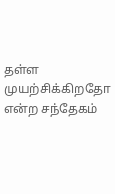தள்ள முயற்சிக்கிறதோ என்ற சந்தேகம்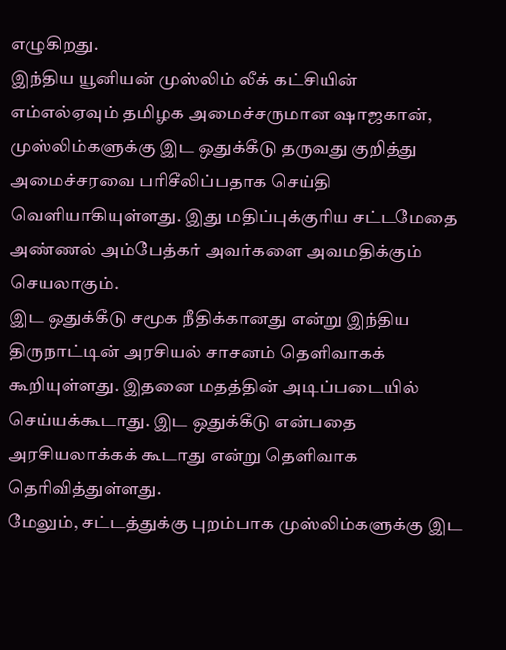எழுகிறது.
இந்திய யூனியன் முஸ்லிம் லீக் கட்சியின் எம்எல்ஏவும் தமிழக அமைச்சருமான ஷாஜகான், முஸ்லிம்களுக்கு இட ஒதுக்கீடு தருவது குறித்து அமைச்சரவை பரிசீலிப்பதாக செய்தி வெளியாகியுள்ளது. இது மதிப்புக்குரிய சட்டமேதை அண்ணல் அம்பேத்கர் அவர்களை அவமதிக்கும் செயலாகும்.
இட ஒதுக்கீடு சமூக நீதிக்கானது என்று இந்திய திருநாட்டின் அரசியல் சாசனம் தெளிவாகக் கூறியுள்ளது. இதனை மதத்தின் அடிப்படையில் செய்யக்கூடாது. இட ஒதுக்கீடு என்பதை அரசியலாக்கக் கூடாது என்று தெளிவாக தெரிவித்துள்ளது.
மேலும், சட்டத்துக்கு புறம்பாக முஸ்லிம்களுக்கு இட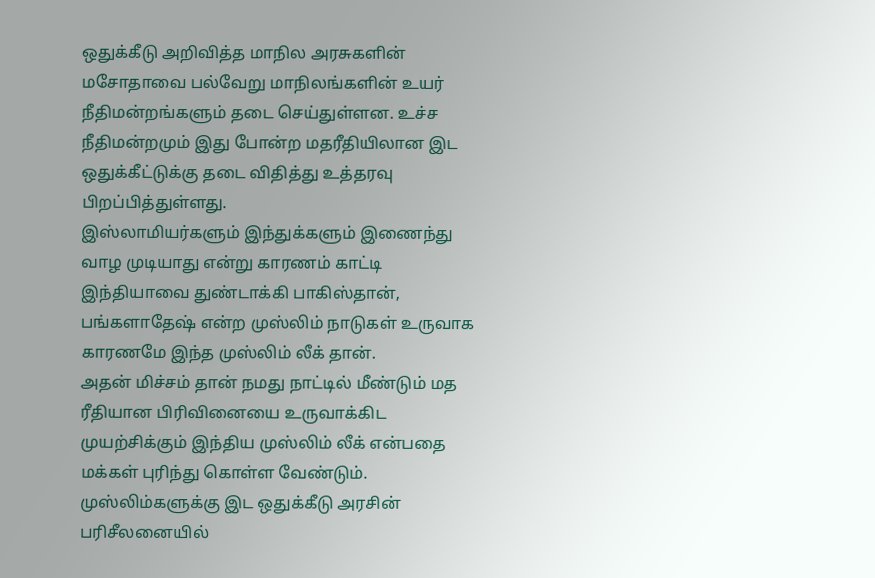ஒதுக்கீடு அறிவித்த மாநில அரசுகளின் மசோதாவை பல்வேறு மாநிலங்களின் உயர் நீதிமன்றங்களும் தடை செய்துள்ளன. உச்ச நீதிமன்றமும் இது போன்ற மதரீதியிலான இட ஒதுக்கீட்டுக்கு தடை விதித்து உத்தரவு பிறப்பித்துள்ளது.
இஸ்லாமியர்களும் இந்துக்களும் இணைந்து வாழ முடியாது என்று காரணம் காட்டி இந்தியாவை துண்டாக்கி பாகிஸ்தான், பங்களாதேஷ் என்ற முஸ்லிம் நாடுகள் உருவாக காரணமே இந்த முஸ்லிம் லீக் தான்.
அதன் மிச்சம் தான் நமது நாட்டில் மீண்டும் மத ரீதியான பிரிவினையை உருவாக்கிட முயற்சிக்கும் இந்திய முஸ்லிம் லீக் என்பதை மக்கள் புரிந்து கொள்ள வேண்டும்.
முஸ்லிம்களுக்கு இட ஒதுக்கீடு அரசின் பரிசீலனையில்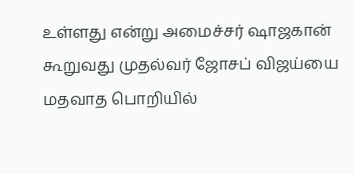உள்ளது என்று அமைச்சர் ஷாஜகான் கூறுவது முதல்வர் ஜோசப் விஜய்யை மதவாத பொறியில்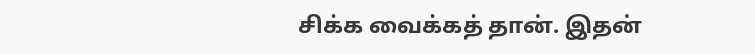சிக்க வைக்கத் தான். இதன்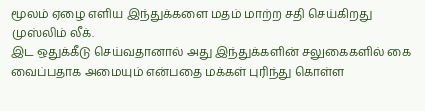மூலம் ஏழை எளிய இந்துக்களை மதம் மாற்ற சதி செய்கிறது முஸ்லிம் லீக்.
இட ஒதுக்கீடு செய்வதானால் அது இந்துக்களின் சலுகைகளில் கை வைப்பதாக அமையும் என்பதை மக்கள் புரிந்து கொள்ள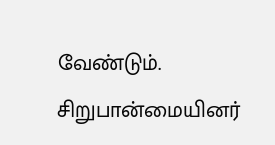வேண்டும். சிறுபான்மையினர்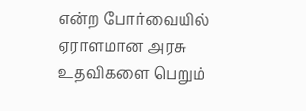என்ற போர்வையில் ஏராளமான அரசு உதவிகளை பெறும்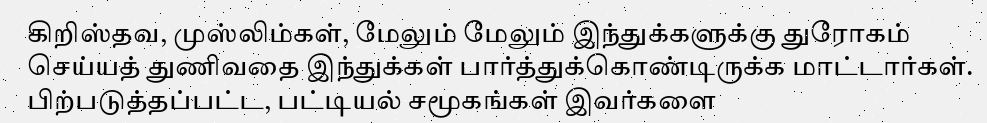கிறிஸ்தவ, முஸ்லிம்கள், மேலும் மேலும் இந்துக்களுக்கு துரோகம் செய்யத் துணிவதை இந்துக்கள் பார்த்துக்கொண்டிருக்க மாட்டார்கள்.
பிற்படுத்தப்பட்ட, பட்டியல் சமூகங்கள் இவர்களை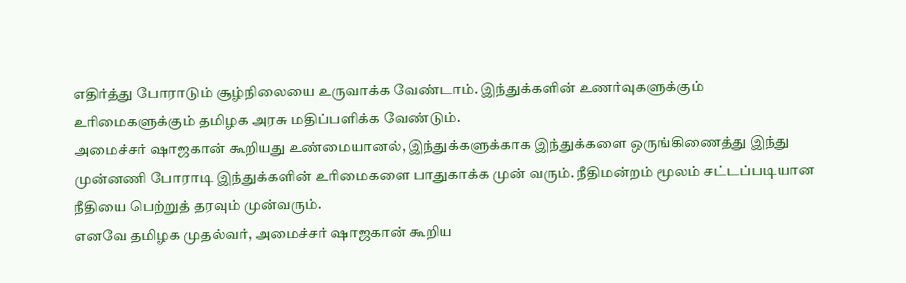எதிர்த்து போராடும் சூழ்நிலையை உருவாக்க வேண்டாம். இந்துக்களின் உணர்வுகளுக்கும் உரிமைகளுக்கும் தமிழக அரசு மதிப்பளிக்க வேண்டும்.
அமைச்சர் ஷாஜகான் கூறியது உண்மையானல், இந்துக்களுக்காக இந்துக்களை ஒருங்கிணைத்து இந்து முன்னணி போராடி இந்துக்களின் உரிமைகளை பாதுகாக்க முன் வரும். நீதிமன்றம் மூலம் சட்டப்படியான நீதியை பெற்றுத் தரவும் முன்வரும்.
எனவே தமிழக முதல்வர், அமைச்சர் ஷாஜகான் கூறிய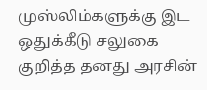முஸ்லிம்களுக்கு இட ஒதுக்கீடு சலுகை குறித்த தனது அரசின்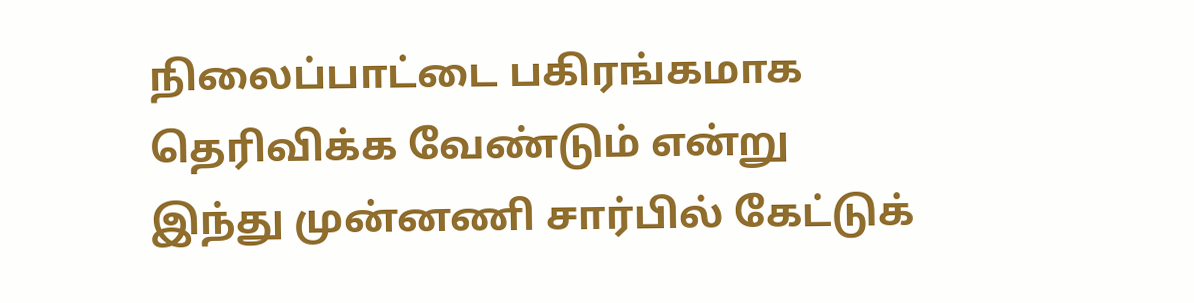நிலைப்பாட்டை பகிரங்கமாக தெரிவிக்க வேண்டும் என்று இந்து முன்னணி சார்பில் கேட்டுக்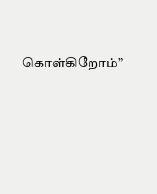கொள்கிறோம்”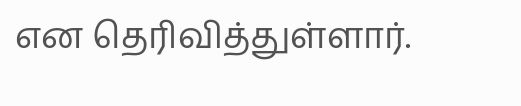என தெரிவித்துள்ளார்.